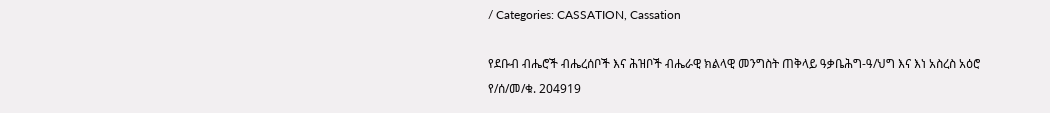/ Categories: CASSATION, Cassation

የደቡብ ብሔሮች ብሔረሰቦች እና ሕዝቦች ብሔራዊ ክልላዊ መንግስት ጠቅላይ ዓቃቤሕግ-ዓ/ህግ እና እነ አስረስ አዕሮ የ/ሰ/መ/ቁ. 204919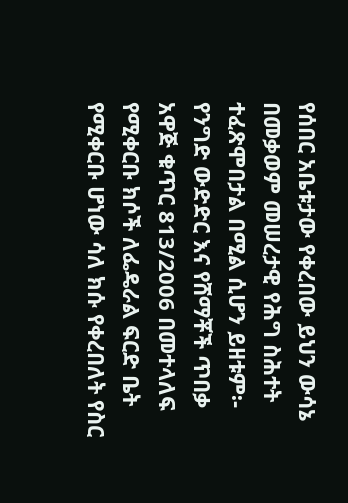የሰበር አቤቱታው የቀረበው ይህን ውሳኔ በመቃወም መሠረታዊ የሕግ ስሕተት ተፈጽሞበታል በሚል ሲሆን ይዘቱም፡- የንግድ ውድድር እና የሸማቾች ጥበቃ አዋጅ ቁጥር 813/2006 በመተላለፍ የሚቀርቡ ክሶች ለፌዴራል ፍርድ ቤት የሚቀርቡ ሆነው ሳለ ክሱ የቀረበለት የስር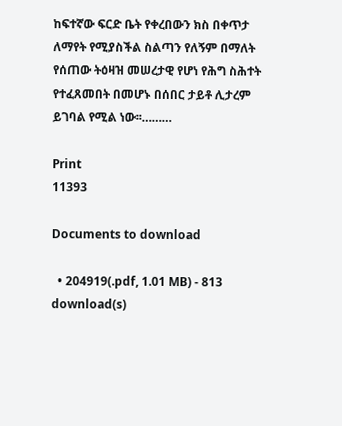ከፍተኛው ፍርድ ቤት የቀረበውን ክስ በቀጥታ ለማየት የሚያስችል ስልጣን የለኝም በማለት የሰጠው ትዕዛዝ መሠረታዊ የሆነ የሕግ ስሕተት የተፈጸመበት በመሆኑ በሰበር ታይቶ ሊታረም ይገባል የሚል ነው፡፡………

Print
11393

Documents to download

  • 204919(.pdf, 1.01 MB) - 813 download(s)